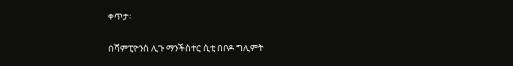ቀጥታ፡

በሻምፒዮንስ ሊጉ ማንችስተር ሲቲ በቦዶ ግሊምት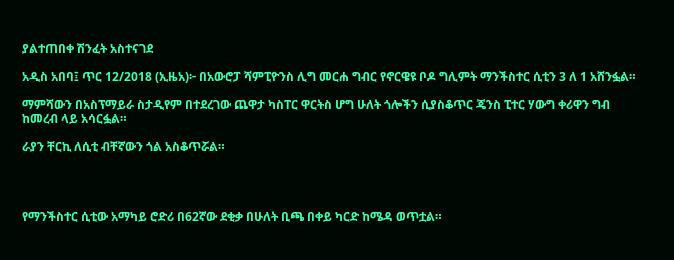ያልተጠበቀ ሽንፈት አስተናገደ

አዲስ አበባ፤ ጥር 12/2018 (ኢዜአ)፦ በአውሮፓ ሻምፒዮንስ ሊግ መርሐ ግብር የኖርዌዩ ቦዶ ግሊምት ማንችስተር ሲቲን 3 ለ 1 አሸንፏል።

ማምሻውን በአስፕማይራ ስታዲየም በተደረገው ጨዋታ ካስፐር ዋርትስ ሆግ ሁለት ጎሎችን ሲያስቆጥር ጄንስ ፒተር ሃውግ ቀሪዋን ግብ ከመረብ ላይ አሳርፏል።

ራያን ቸርኪ ለሲቲ ብቸኛውን ጎል አስቆጥሯል።




የማንችስተር ሲቲው አማካይ ሮድሪ በ62ኛው ደቂቃ በሁለት ቢጫ በቀይ ካርድ ከሜዳ ወጥቷል።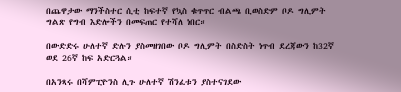በጨዋታው ማንችስተር ሲቲ ከፍተኛ የኳስ ቁጥጥር ብልጫ ቢወስድም ቦዶ ግሊምት ግልጽ የግብ እድሎችን በመፍጠር የተሻለ ነበር።

በውድድሩ ሁለተኛ ድሉን ያስመዘገበው ቦዶ ግሊምት በስድስት ነጥብ ደረጃውን ከ32ኛ ወደ 26ኛ ከፍ አድርጓል።

በአንጻሩ በሻምፒዮንስ ሊጉ ሁለተኛ ሽንፈቱን ያስተናገደው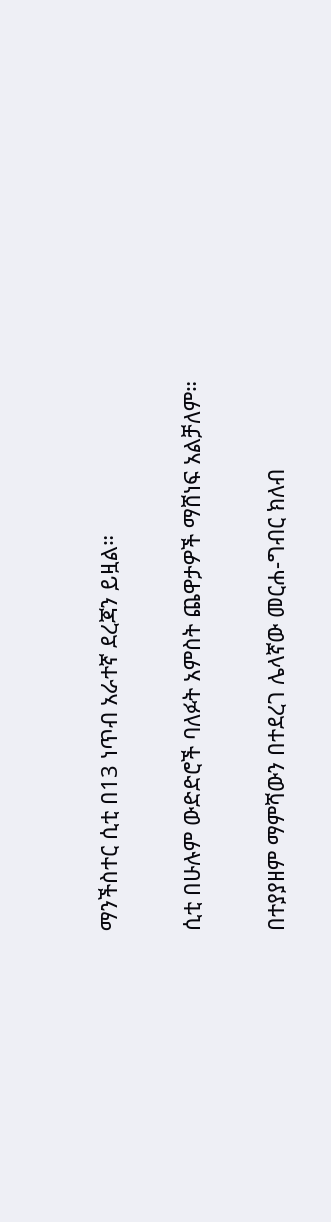ማንችስተር ሲቲ በ13 ነጥብ አራተኛ ደረጃን ይዟል።

ሲቲ በሁሉም ውድድሮች ባለፉት አምስት ጨዋታዎች ማሸነፍ አልቻለም።

በተያያዘም ማምሻውን በተደረገ ሌላኛው መርሐ-ግብር ክለብ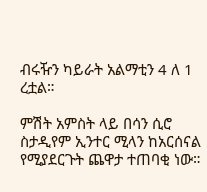ብሩዥን ካይራት አልማቲን 4 ለ 1 ረቷል።

ምሽት አምስት ላይ በሳን ሲሮ ስታዲየም ኢንተር ሚላን ከአርሰናል የሚያደርጉት ጨዋታ ተጠባቂ ነው።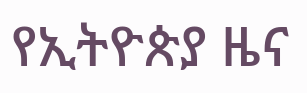የኢትዮጵያ ዜና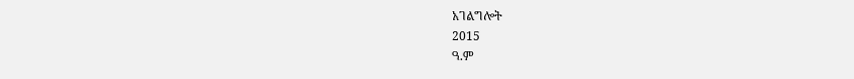አገልግሎት
2015
ዓ.ም